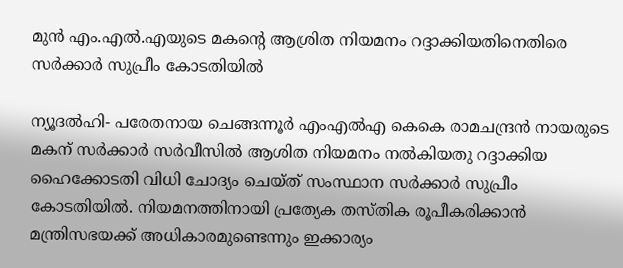മുന്‍ എം.എല്‍.എയുടെ മകന്റെ ആശ്രിത നിയമനം റദ്ദാക്കിയതിനെതിരെ സര്‍ക്കാര്‍ സുപ്രീം കോടതിയില്‍

ന്യൂദല്‍ഹി- പരേതനായ ചെങ്ങന്നൂര്‍ എംഎല്‍എ കെകെ രാമചന്ദ്രന്‍ നായരുടെ മകന് സര്‍ക്കാര്‍ സര്‍വീസില്‍ ആശിത നിയമനം നല്‍കിയതു റദ്ദാക്കിയ ഹൈക്കോടതി വിധി ചോദ്യം ചെയ്ത് സംസ്ഥാന സര്‍ക്കാര്‍ സുപ്രീം കോടതിയില്‍. നിയമനത്തിനായി പ്രത്യേക തസ്തിക രൂപീകരിക്കാന്‍ മന്ത്രിസഭയക്ക് അധികാരമുണ്ടെന്നും ഇക്കാര്യം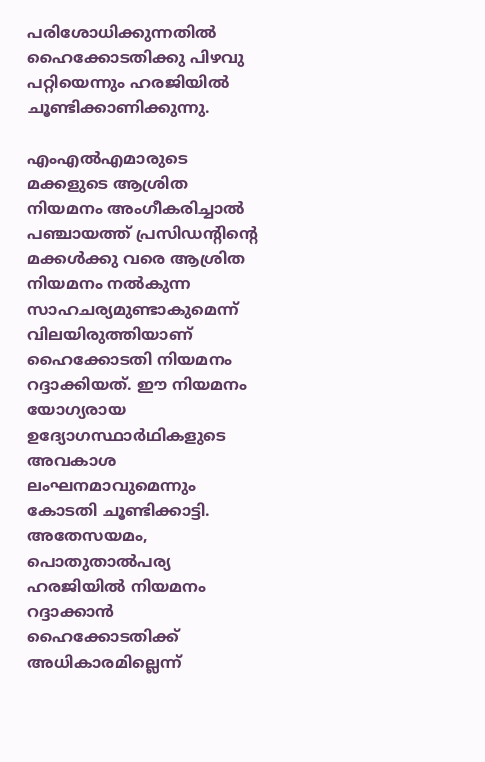പരിശോധിക്കുന്നതില്‍ ഹൈക്കോടതിക്കു പിഴവു പറ്റിയെന്നും ഹരജിയില്‍ ചൂണ്ടിക്കാണിക്കുന്നു.

എംഎല്‍എമാരുടെ മക്കളുടെ ആശ്രിത നിയമനം അംഗീകരിച്ചാല്‍ പഞ്ചായത്ത് പ്രസിഡന്റിന്റെ മക്കള്‍ക്കു വരെ ആശ്രിത നിയമനം നല്‍കുന്ന സാഹചര്യമുണ്ടാകുമെന്ന് വിലയിരുത്തിയാണ് ഹൈക്കോടതി നിയമനം റദ്ദാക്കിയത്. ഈ നിയമനം  യോഗ്യരായ ഉദ്യോഗസ്ഥാര്‍ഥികളുടെ അവകാശ ലംഘനമാവുമെന്നും കോടതി ചൂണ്ടിക്കാട്ടി. അതേസയമം, പൊതുതാല്‍പര്യ ഹരജിയില്‍ നിയമനം റദ്ദാക്കാന്‍ ഹൈക്കോടതിക്ക് അധികാരമില്ലെന്ന്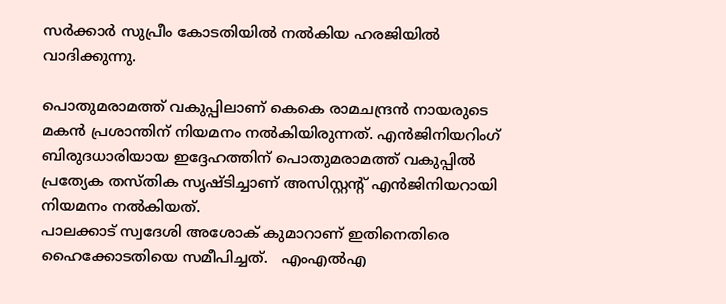സര്‍ക്കാര്‍ സുപ്രീം കോടതിയില്‍ നല്‍കിയ ഹരജിയില്‍ വാദിക്കുന്നു.

പൊതുമരാമത്ത് വകുപ്പിലാണ് കെകെ രാമചന്ദ്രന്‍ നായരുടെ മകന്‍ പ്രശാന്തിന് നിയമനം നല്‍കിയിരുന്നത്. എന്‍ജിനിയറിംഗ്  ബിരുദധാരിയായ ഇദ്ദേഹത്തിന് പൊതുമരാമത്ത് വകുപ്പില്‍ പ്രത്യേക തസ്തിക സൃഷ്ടിച്ചാണ് അസിസ്റ്റന്റ് എന്‍ജിനിയറായി നിയമനം നല്‍കിയത്.
പാലക്കാട് സ്വദേശി അശോക് കുമാറാണ് ഇതിനെതിരെ  ഹൈക്കോടതിയെ സമീപിച്ചത്.   എംഎല്‍എ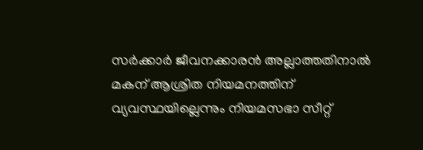സര്‍ക്കാര്‍ ജീവനക്കാരന്‍ അല്ലാത്തതിനാല്‍ മകന് ആശ്രിത നിയമനത്തിന് വ്യവസ്ഥയില്ലെന്നും നിയമസഭാ സീറ്റ്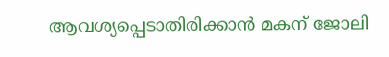ആവശ്യപ്പെടാതിരിക്കാന്‍ മകന് ജോലി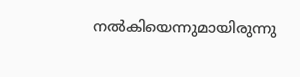നല്‍കിയെന്നുമായിരുന്നു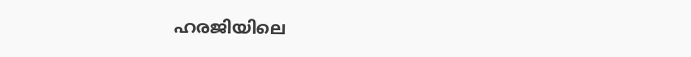ഹരജിയിലെ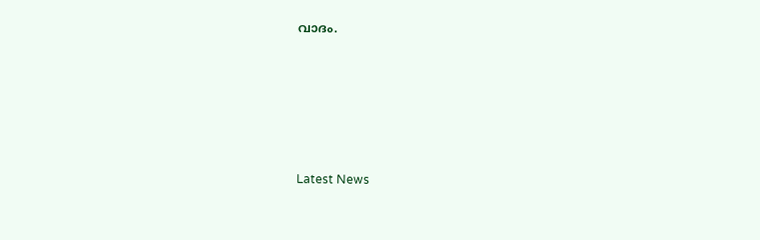വാദം.






Latest News